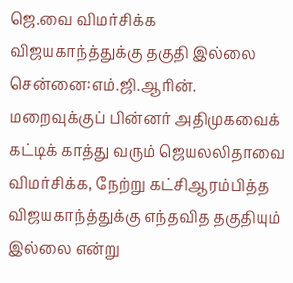ஜெ.வை விமர்சிக்க விஜயகாந்த்துக்கு தகுதி இல்லை
சென்னை:எம்.ஜி.ஆரின். மறைவுக்குப் பின்னர் அதிமுகவைக் கட்டிக் காத்து வரும் ஜெயலலிதாவை விமர்சிக்க, நேற்று கட்சிஆரம்பித்த விஜயகாந்த்துக்கு எந்தவித தகுதியும் இல்லை என்று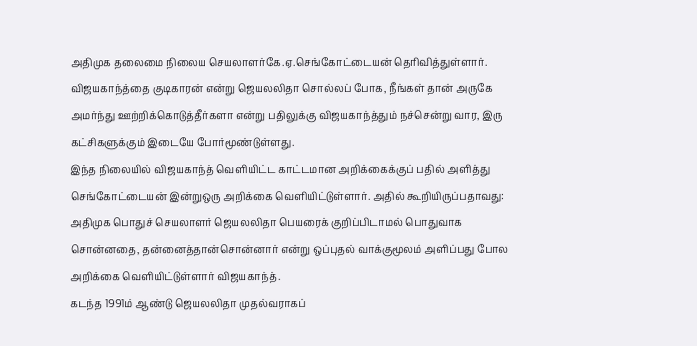அதிமுக தலைமை நிலைய செயலாளர்கே.ஏ.செங்கோட்டையன் தெரிவித்துள்ளார்.
விஜயகாந்த்தை குடிகாரன் என்று ஜெயலலிதா சொல்லப் போக, நீங்கள் தான் அருகே அமர்ந்து ஊற்றிக்கொடுத்தீர்களா என்று பதிலுக்கு விஜயகாந்த்தும் நச்சென்று வார, இரு கட்சிகளுக்கும் இடையே போர்மூண்டுள்ளது.
இந்த நிலையில் விஜயகாந்த் வெளியிட்ட காட்டமான அறிக்கைக்குப் பதில் அளித்து செங்கோட்டையன் இன்றுஒரு அறிக்கை வெளியிட்டுள்ளார். அதில் கூறியிருப்பதாவது:
அதிமுக பொதுச் செயலாளர் ஜெயலலிதா பெயரைக் குறிப்பிடாமல் பொதுவாக சொன்னதை, தன்னைத்தான்சொன்னார் என்று ஒப்புதல் வாக்குமூலம் அளிப்பது போல அறிக்கை வெளியிட்டுள்ளார் விஜயகாந்த்.
கடந்த 1991ம் ஆண்டு ஜெயலலிதா முதல்வராகப்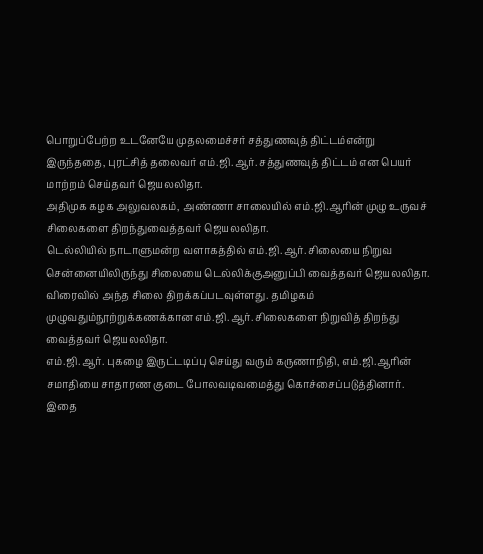பொறுப்பேற்ற உடனேயே முதலமைச்சர் சத்துணவுத் திட்டம்என்று இருந்ததை, புரட்சித் தலைவர் எம்.ஜி.ஆர். சத்துணவுத் திட்டம் என பெயர் மாற்றம் செய்தவர் ஜெயலலிதா.
அதிமுக கழக அலுவலகம், அண்ணா சாலையில் எம்.ஜி.ஆரின் முழு உருவச் சிலைகளை திறந்துவைத்தவர் ஜெயலலிதா.
டெல்லியில் நாடாளுமன்ற வளாகத்தில் எம்.ஜி.ஆர். சிலையை நிறுவ சென்னையிலிருந்து சிலையை டெல்லிக்குஅனுப்பி வைத்தவர் ஜெயலலிதா. விரைவில் அந்த சிலை திறக்கப்படவுள்ளது. தமிழகம் முழுவதும்நூற்றுக்கணக்கான எம்.ஜி.ஆர். சிலைகளை நிறுவித் திறந்து வைத்தவர் ஜெயலலிதா.
எம்.ஜி.ஆர். புகழை இருட்டடிப்பு செய்து வரும் கருணாநிதி, எம்.ஜி.ஆரின் சமாதியை சாதாரண குடை போலவடிவமைத்து கொச்சைப்படுத்தினார். இதை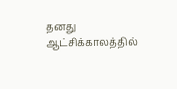தனது ஆட்சிக்காலத்தில்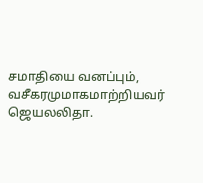சமாதியை வனப்பும், வசீகரமுமாகமாற்றியவர் ஜெயலலிதா.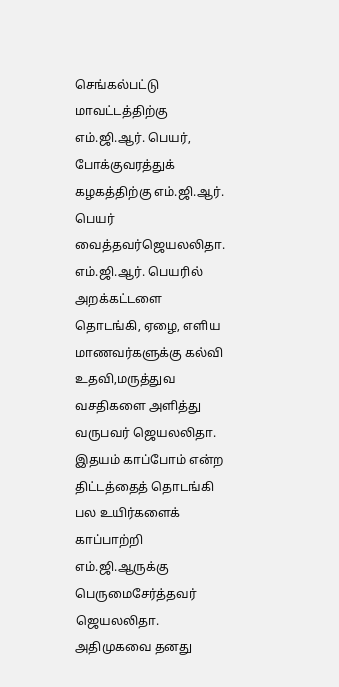செங்கல்பட்டு மாவட்டத்திற்கு எம்.ஜி.ஆர். பெயர், போக்குவரத்துக் கழகத்திற்கு எம்.ஜி.ஆர். பெயர் வைத்தவர்ஜெயலலிதா. எம்.ஜி.ஆர். பெயரில் அறக்கட்டளை தொடங்கி, ஏழை, எளிய மாணவர்களுக்கு கல்வி உதவி,மருத்துவ வசதிகளை அளித்து வருபவர் ஜெயலலிதா.
இதயம் காப்போம் என்ற திட்டத்தைத் தொடங்கி பல உயிர்களைக் காப்பாற்றி எம்.ஜி.ஆருக்கு பெருமைசேர்த்தவர் ஜெயலலிதா.
அதிமுகவை தனது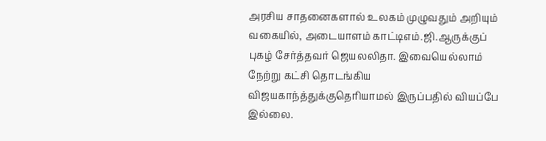அரசிய சாதனைகளால் உலகம் முழுவதும் அறியும் வகையில், அடையாளம் காட்டிஎம்.ஜி.ஆருக்குப் புகழ் சேர்த்தவர் ஜெயலலிதா. இவையெல்லாம் நேற்று கட்சி தொடங்கிய விஜயகாந்த்துக்குதெரியாமல் இருப்பதில் வியப்பே இல்லை.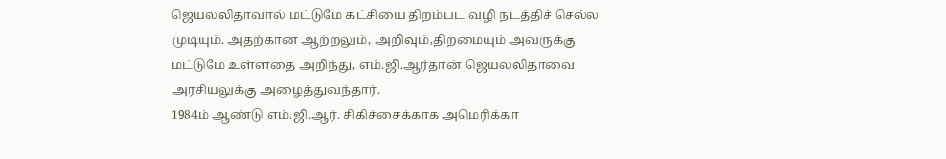ஜெயலலிதாவால் மட்டுமே கட்சியை திறம்பட வழி நடத்திச் செல்ல முடியும். அதற்கான ஆற்றலும், அறிவும்,திறமையும் அவருக்கு மட்டுமே உள்ளதை அறிந்து, எம்.ஜி.ஆர்தான் ஜெயலலிதாவை அரசியலுக்கு அழைத்துவந்தார்.
1984ம் ஆண்டு எம்.ஜி.ஆர். சிகிச்சைக்காக அமெரிக்கா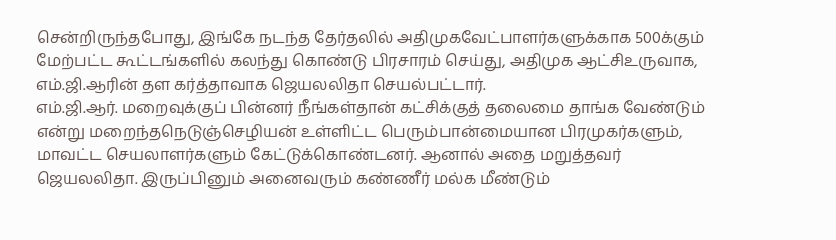சென்றிருந்தபோது, இங்கே நடந்த தேர்தலில் அதிமுகவேட்பாளர்களுக்காக 500க்கும் மேற்பட்ட கூட்டங்களில் கலந்து கொண்டு பிரசாரம் செய்து, அதிமுக ஆட்சிஉருவாக, எம்.ஜி.ஆரின் தள கர்த்தாவாக ஜெயலலிதா செயல்பட்டார்.
எம்.ஜி.ஆர். மறைவுக்குப் பின்னர் நீங்கள்தான் கட்சிக்குத் தலைமை தாங்க வேண்டும் என்று மறைந்தநெடுஞ்செழியன் உள்ளிட்ட பெரும்பான்மையான பிரமுகர்களும், மாவட்ட செயலாளர்களும் கேட்டுக்கொண்டனர். ஆனால் அதை மறுத்தவர் ஜெயலலிதா. இருப்பினும் அனைவரும் கண்ணீர் மல்க மீண்டும்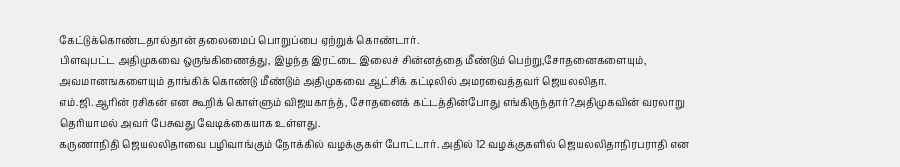கேட்டுக்கொண்டதால்தான் தலைமைப் பொறுப்பை ஏற்றுக் கொண்டார்.
பிளவுபட்ட அதிமுகவை ஒருங்கிணைத்து, இழந்த இரட்டை இலைச் சின்னத்தை மீண்டும் பெற்று,சோதனைகளையும், அவமானஙகளையும் தாங்கிக் கொண்டு மீண்டும் அதிமுகவை ஆட்சிக் கட்டிலில் அமரவைத்தவர் ஜெயலலிதா.
எம்.ஜி.ஆரின் ரசிகன் என கூறிக் கொள்ளும் விஜயகாந்த், சோதனைக் கட்டத்தின்போது எங்கிருந்தார்?அதிமுகவின் வரலாறு தெரியாமல் அவர் பேசுவது வேடிக்கையாக உள்ளது.
கருணாநிதி ஜெயலலிதாவை பழிவாங்கும் நோக்கில் வழக்குகள் போட்டார். அதில் 12 வழக்குகளில் ஜெயலலிதாநிரபராதி என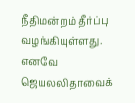நீதிமன்றம் தீர்ப்பு வழங்கியுள்ளது. எனவே ஜெயலலிதாவைக்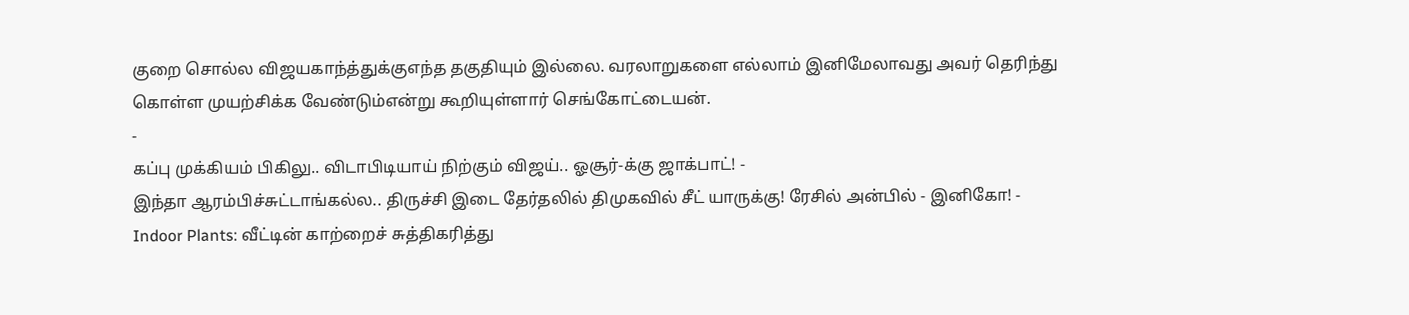குறை சொல்ல விஜயகாந்த்துக்குஎந்த தகுதியும் இல்லை. வரலாறுகளை எல்லாம் இனிமேலாவது அவர் தெரிந்து கொள்ள முயற்சிக்க வேண்டும்என்று கூறியுள்ளார் செங்கோட்டையன்.
-
கப்பு முக்கியம் பிகிலு.. விடாபிடியாய் நிற்கும் விஜய்.. ஓசூர்-க்கு ஜாக்பாட்! -
இந்தா ஆரம்பிச்சுட்டாங்கல்ல.. திருச்சி இடை தேர்தலில் திமுகவில் சீட் யாருக்கு! ரேசில் அன்பில் - இனிகோ! -
Indoor Plants: வீட்டின் காற்றைச் சுத்திகரித்து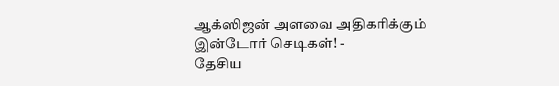ஆக்ஸிஜன் அளவை அதிகரிக்கும் இன்டோர் செடிகள்! -
தேசிய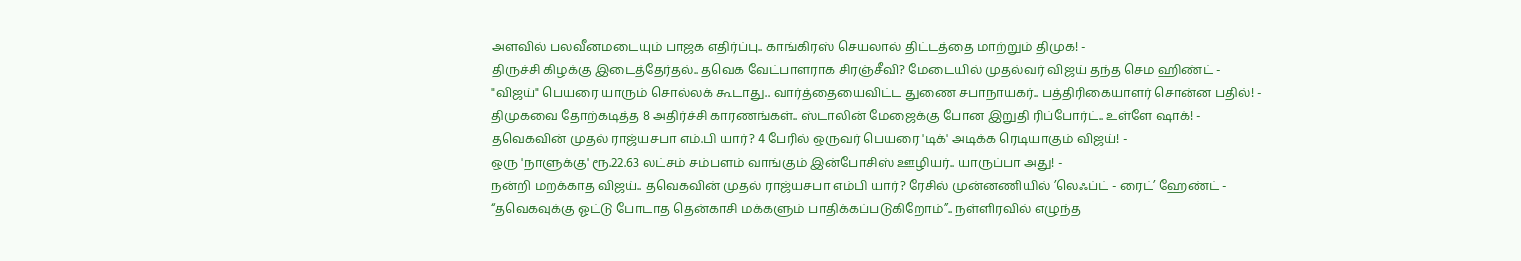அளவில் பலவீனமடையும் பாஜக எதிர்ப்பு.. காங்கிரஸ் செயலால் திட்டத்தை மாற்றும் திமுக! -
திருச்சி கிழக்கு இடைத்தேர்தல்.. தவெக வேட்பாளராக சிரஞ்சீவி? மேடையில் முதல்வர் விஜய் தந்த செம ஹிண்ட் -
"விஜய்" பெயரை யாரும் சொல்லக் கூடாது.. வார்த்தையைவிட்ட துணை சபாநாயகர்.. பத்திரிகையாளர் சொன்ன பதில்! -
திமுகவை தோற்கடித்த 8 அதிர்ச்சி காரணங்கள்.. ஸ்டாலின் மேஜைக்கு போன இறுதி ரிப்போர்ட்.. உள்ளே ஷாக்! -
தவெகவின் முதல் ராஜ்யசபா எம்.பி யார்? 4 பேரில் ஒருவர் பெயரை 'டிக்' அடிக்க ரெடியாகும் விஜய்! -
ஒரு 'நாளுக்கு' ரூ.22.63 லட்சம் சம்பளம் வாங்கும் இன்போசிஸ் ஊழியர்.. யாருப்பா அது! -
நன்றி மறக்காத விஜய்.. தவெகவின் முதல் ராஜ்யசபா எம்பி யார்? ரேசில் முன்னணியில் ’லெஃப்ட் - ரைட்’ ஹேண்ட் -
“தவெகவுக்கு ஓட்டு போடாத தென்காசி மக்களும் பாதிக்கப்படுகிறோம்”.. நள்ளிரவில் எழுந்த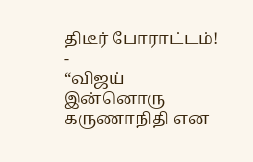திடீர் போராட்டம்! -
“விஜய் இன்னொரு கருணாநிதி என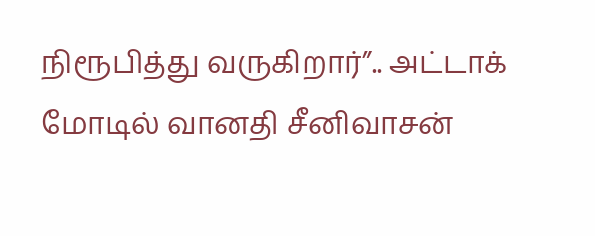நிரூபித்து வருகிறார்”.. அட்டாக் மோடில் வானதி சீனிவாசன்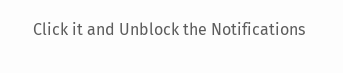Click it and Unblock the Notifications